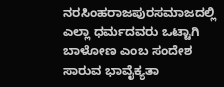ನರಸಿಂಹರಾಜಪುರಸಮಾಜದಲ್ಲಿ ಎಲ್ಲಾ ಧರ್ಮದವರು ಒಟ್ಟಾಗಿ ಬಾಳೋಣ ಎಂಬ ಸಂದೇಶ ಸಾರುವ ಭಾವೈಕ್ಯತಾ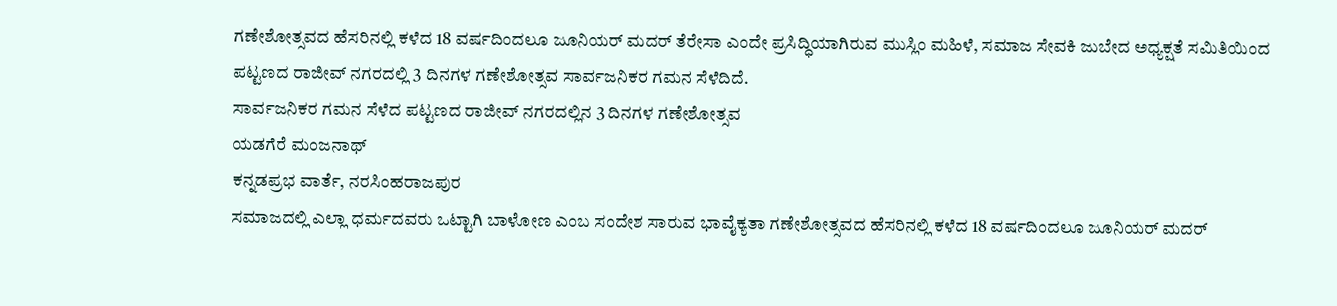ಗಣೇಶೋತ್ಸವದ ಹೆಸರಿನಲ್ಲಿ ಕಳೆದ 18 ವರ್ಷದಿಂದಲೂ ಜೂನಿಯರ್ ಮದರ್ ತೆರೇಸಾ ಎಂದೇ ಪ್ರಸಿದ್ಧಿಯಾಗಿರುವ ಮುಸ್ಲಿಂ ಮಹಿಳೆ, ಸಮಾಜ ಸೇವಕಿ ಜುಬೇದ ಅಧ್ಯಕ್ಷತೆ ಸಮಿತಿಯಿಂದ ಪಟ್ಟಣದ ರಾಜೀವ್ ನಗರದಲ್ಲಿ 3 ದಿನಗಳ ಗಣೇಶೋತ್ಸವ ಸಾರ್ವಜನಿಕರ ಗಮನ ಸೆಳೆದಿದೆ.
ಸಾರ್ವಜನಿಕರ ಗಮನ ಸೆಳೆದ ಪಟ್ಟಣದ ರಾಜೀವ್ ನಗರದಲ್ಲಿನ 3 ದಿನಗಳ ಗಣೇಶೋತ್ಸವ
ಯಡಗೆರೆ ಮಂಜನಾಥ್
ಕನ್ನಡಪ್ರಭ ವಾರ್ತೆ, ನರಸಿಂಹರಾಜಪುರ
ಸಮಾಜದಲ್ಲಿ ಎಲ್ಲಾ ಧರ್ಮದವರು ಒಟ್ಟಾಗಿ ಬಾಳೋಣ ಎಂಬ ಸಂದೇಶ ಸಾರುವ ಭಾವೈಕ್ಯತಾ ಗಣೇಶೋತ್ಸವದ ಹೆಸರಿನಲ್ಲಿ ಕಳೆದ 18 ವರ್ಷದಿಂದಲೂ ಜೂನಿಯರ್ ಮದರ್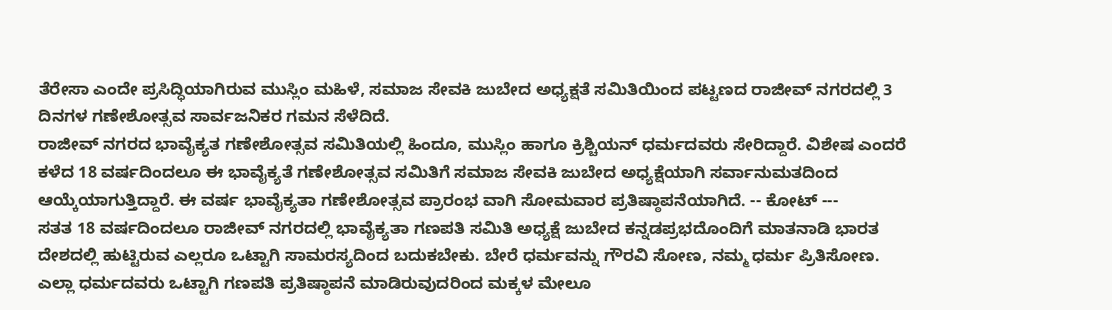ತೆರೇಸಾ ಎಂದೇ ಪ್ರಸಿದ್ಧಿಯಾಗಿರುವ ಮುಸ್ಲಿಂ ಮಹಿಳೆ, ಸಮಾಜ ಸೇವಕಿ ಜುಬೇದ ಅಧ್ಯಕ್ಷತೆ ಸಮಿತಿಯಿಂದ ಪಟ್ಟಣದ ರಾಜೀವ್ ನಗರದಲ್ಲಿ 3 ದಿನಗಳ ಗಣೇಶೋತ್ಸವ ಸಾರ್ವಜನಿಕರ ಗಮನ ಸೆಳೆದಿದೆ.
ರಾಜೀವ್ ನಗರದ ಭಾವೈಕ್ಯತ ಗಣೇಶೋತ್ಸವ ಸಮಿತಿಯಲ್ಲಿ ಹಿಂದೂ, ಮುಸ್ಲಿಂ ಹಾಗೂ ಕ್ರಿಶ್ಚಿಯನ್ ಧರ್ಮದವರು ಸೇರಿದ್ದಾರೆ. ವಿಶೇಷ ಎಂದರೆ ಕಳೆದ 18 ವರ್ಷದಿಂದಲೂ ಈ ಭಾವೈಕ್ಯತೆ ಗಣೇಶೋತ್ಸವ ಸಮಿತಿಗೆ ಸಮಾಜ ಸೇವಕಿ ಜುಬೇದ ಅಧ್ಯಕ್ಷೆಯಾಗಿ ಸರ್ವಾನುಮತದಿಂದ ಆಯ್ಕೆಯಾಗುತ್ತಿದ್ದಾರೆ. ಈ ವರ್ಷ ಭಾವೈಕ್ಯತಾ ಗಣೇಶೋತ್ಸವ ಪ್ರಾರಂಭ ವಾಗಿ ಸೋಮವಾರ ಪ್ರತಿಷ್ಠಾಪನೆಯಾಗಿದೆ. -- ಕೋಟ್ ---
ಸತತ 18 ವರ್ಷದಿಂದಲೂ ರಾಜೀವ್ ನಗರದಲ್ಲಿ ಭಾವೈಕ್ಯತಾ ಗಣಪತಿ ಸಮಿತಿ ಅಧ್ಯಕ್ಷೆ ಜುಬೇದ ಕನ್ನಡಪ್ರಭದೊಂದಿಗೆ ಮಾತನಾಡಿ ಭಾರತ ದೇಶದಲ್ಲಿ ಹುಟ್ಟಿರುವ ಎಲ್ಲರೂ ಒಟ್ಟಾಗಿ ಸಾಮರಸ್ಯದಿಂದ ಬದುಕಬೇಕು. ಬೇರೆ ಧರ್ಮವನ್ನು ಗೌರವಿ ಸೋಣ, ನಮ್ಮ ಧರ್ಮ ಪ್ರಿತಿಸೋಣ. ಎಲ್ಲಾ ಧರ್ಮದವರು ಒಟ್ಟಾಗಿ ಗಣಪತಿ ಪ್ರತಿಷ್ಠಾಪನೆ ಮಾಡಿರುವುದರಿಂದ ಮಕ್ಕಳ ಮೇಲೂ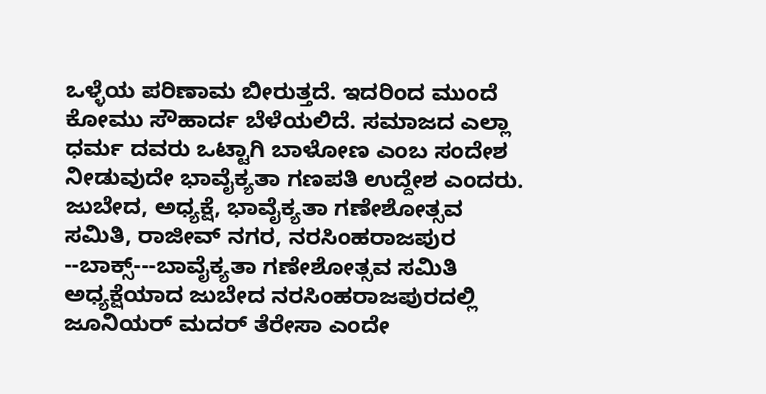ಒಳ್ಳೆಯ ಪರಿಣಾಮ ಬೀರುತ್ತದೆ. ಇದರಿಂದ ಮುಂದೆ ಕೋಮು ಸೌಹಾರ್ದ ಬೆಳೆಯಲಿದೆ. ಸಮಾಜದ ಎಲ್ಲಾ ಧರ್ಮ ದವರು ಒಟ್ಟಾಗಿ ಬಾಳೋಣ ಎಂಬ ಸಂದೇಶ ನೀಡುವುದೇ ಭಾವೈಕ್ಯತಾ ಗಣಪತಿ ಉದ್ದೇಶ ಎಂದರು.
ಜುಬೇದ, ಅಧ್ಯಕ್ಷೆ, ಭಾವೈಕ್ಯತಾ ಗಣೇಶೋತ್ಸವ ಸಮಿತಿ, ರಾಜೀವ್ ನಗರ, ನರಸಿಂಹರಾಜಪುರ
--ಬಾಕ್ಸ್---ಬಾವೈಕ್ಯತಾ ಗಣೇಶೋತ್ಸವ ಸಮಿತಿ ಅಧ್ಯಕ್ಷೆಯಾದ ಜುಬೇದ ನರಸಿಂಹರಾಜಪುರದಲ್ಲಿ ಜೂನಿಯರ್ ಮದರ್ ತೆರೇಸಾ ಎಂದೇ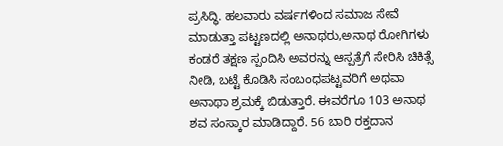ಪ್ರಸಿದ್ಧಿ. ಹಲವಾರು ವರ್ಷಗಳಿಂದ ಸಮಾಜ ಸೇವೆ ಮಾಡುತ್ತಾ ಪಟ್ಟಣದಲ್ಲಿ ಅನಾಥರು,ಅನಾಥ ರೋಗಿಗಳು ಕಂಡರೆ ತಕ್ಷಣ ಸ್ಪಂದಿಸಿ ಅವರನ್ನು ಆಸ್ಪತ್ರೆಗೆ ಸೇರಿಸಿ ಚಿಕಿತ್ಸೆ ನೀಡಿ, ಬಟ್ಟೆ ಕೊಡಿಸಿ ಸಂಬಂಧಪಟ್ಟವರಿಗೆ ಅಥವಾ ಅನಾಥಾ ಶ್ರಮಕ್ಕೆ ಬಿಡುತ್ತಾರೆ. ಈವರೆಗೂ 103 ಅನಾಥ ಶವ ಸಂಸ್ಕಾರ ಮಾಡಿದ್ದಾರೆ. 56 ಬಾರಿ ರಕ್ತದಾನ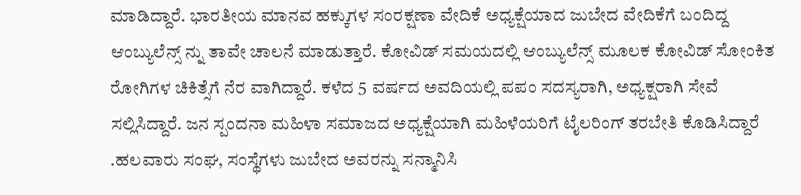ಮಾಡಿದ್ದಾರೆ. ಭಾರತೀಯ ಮಾನವ ಹಕ್ಕುಗಳ ಸಂರಕ್ಷಣಾ ವೇದಿಕೆ ಅಧ್ಯಕ್ಷೆಯಾದ ಜುಬೇದ ವೇದಿಕೆಗೆ ಬಂದಿದ್ದ ಆಂಬ್ಯುಲೆನ್ಸ್ ನ್ನು ತಾವೇ ಚಾಲನೆ ಮಾಡುತ್ತಾರೆ. ಕೋವಿಡ್ ಸಮಯದಲ್ಲಿ ಆಂಬ್ಯುಲೆನ್ಸ್ ಮೂಲಕ ಕೋವಿಡ್ ಸೋಂಕಿತ ರೋಗಿಗಳ ಚಿಕಿತ್ಸೆಗೆ ನೆರ ವಾಗಿದ್ದಾರೆ. ಕಳೆದ 5 ವರ್ಷದ ಅವದಿಯಲ್ಲಿ ಪಪಂ ಸದಸ್ಯರಾಗಿ, ಅಧ್ಯಕ್ಷರಾಗಿ ಸೇವೆ ಸಲ್ಲಿಸಿದ್ದಾರೆ. ಜನ ಸ್ಪಂದನಾ ಮಹಿಳಾ ಸಮಾಜದ ಅಧ್ಯಕ್ಷೆಯಾಗಿ ಮಹಿಳೆಯರಿಗೆ ಟೈಲರಿಂಗ್ ತರಬೇತಿ ಕೊಡಿಸಿದ್ದಾರೆ .ಹಲವಾರು ಸಂಘ, ಸಂಸ್ಥೆಗಳು ಜುಬೇದ ಅವರನ್ನು ಸನ್ಮಾನಿಸಿ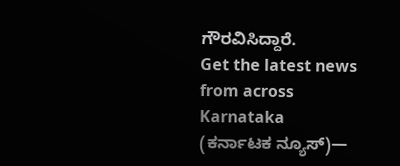ಗೌರವಿಸಿದ್ದಾರೆ.
Get the latest news from across Karnataka (ಕರ್ನಾಟಕ ನ್ಯೂಸ್)—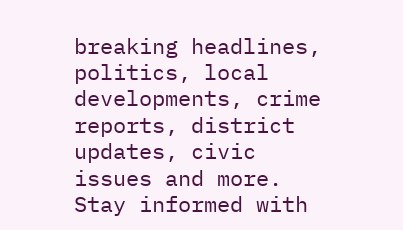breaking headlines, politics, local developments, crime reports, district updates, civic issues and more. Stay informed with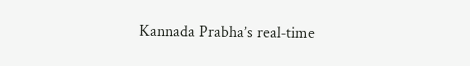Kannada Prabha’s real‑time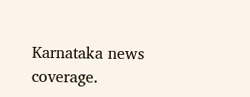Karnataka news coverage.